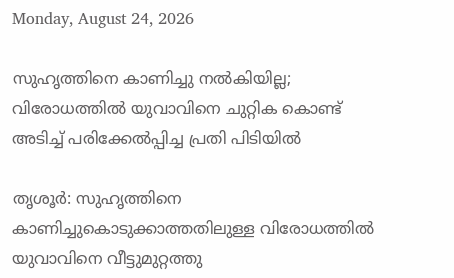Monday, August 24, 2026

സുഹൃത്തിനെ കാണിച്ചു നൽകിയില്ല; വിരോധത്തിൽ യുവാവിനെ ചുറ്റിക കൊണ്ട് അടിച്ച് പരിക്കേൽപ്പിച്ച പ്രതി പിടിയിൽ

തൃശൂർ: സുഹൃത്തിനെ കാണിച്ചുകൊടുക്കാത്തതിലുള്ള വിരോധത്തിൽ യുവാവിനെ വീട്ടുമുറ്റത്തു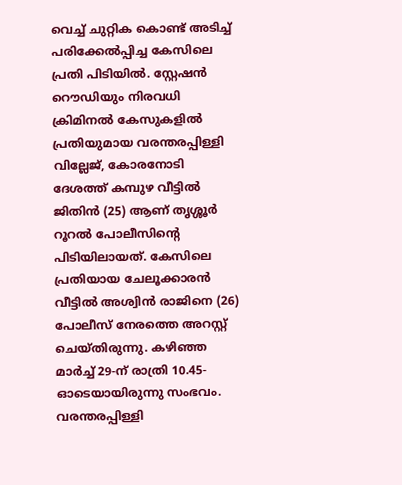വെച്ച് ചുറ്റിക കൊണ്ട് അടിച്ച് പരിക്കേൽപ്പിച്ച കേസിലെ പ്രതി പിടിയിൽ. സ്റ്റേഷൻ റൌഡിയും നിരവധി ക്രിമിനൽ കേസുകളിൽ പ്രതിയുമായ വരന്തരപ്പിള്ളി വില്ലേജ്, കോരനോടി ദേശത്ത് കമ്പുഴ വീട്ടിൽ ജിതിൻ (25) ആണ് തൃശ്ശൂർ റൂറൽ പോലീസിന്റെ പിടിയിലായത്. കേസിലെ പ്രതിയായ ചേലൂക്കാരൻ വീട്ടിൽ അശ്വിൻ രാജിനെ (26) പോലീസ് നേരത്തെ അറസ്റ്റ് ചെയ്തിരുന്നു. കഴിഞ്ഞ മാർച്ച് 29-ന് രാത്രി 10.45-ഓടെയായിരുന്നു സംഭവം. വരന്തരപ്പിള്ളി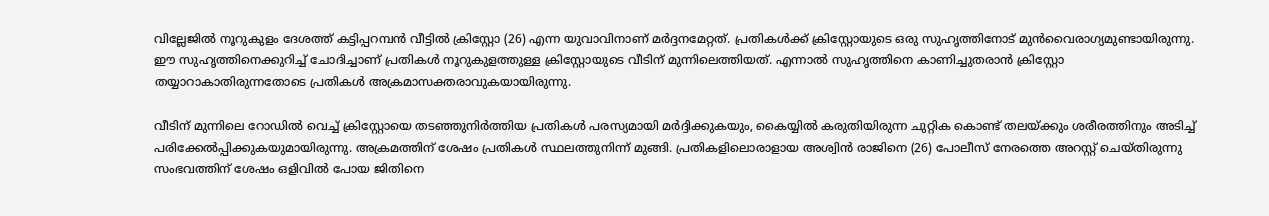വില്ലേജിൽ നൂറുകുളം ദേശത്ത് കട്ടിപ്പറമ്പൻ വീട്ടിൽ ക്രിസ്റ്റോ (26) എന്ന യുവാവിനാണ് മർദ്ദനമേറ്റത്. പ്രതികൾക്ക് ക്രിസ്റ്റോയുടെ ഒരു സുഹൃത്തിനോട് മുൻവൈരാഗ്യമുണ്ടായിരുന്നു. ഈ സുഹൃത്തിനെക്കുറിച്ച് ചോദിച്ചാണ് പ്രതികൾ നൂറുകുളത്തുള്ള ക്രിസ്റ്റോയുടെ വീടിന് മുന്നിലെത്തിയത്. എന്നാൽ സുഹൃത്തിനെ കാണിച്ചുതരാൻ ക്രിസ്റ്റോ തയ്യാറാകാതിരുന്നതോടെ പ്രതികൾ അക്രമാസക്തരാവുകയായിരുന്നു.

വീടിന് മുന്നിലെ റോഡിൽ വെച്ച് ക്രിസ്റ്റോയെ തടഞ്ഞുനിർത്തിയ പ്രതികൾ പരസ്യമായി മർദ്ദിക്കുകയും, കൈയ്യിൽ കരുതിയിരുന്ന ചുറ്റിക കൊണ്ട് തലയ്ക്കും ശരീരത്തിനും അടിച്ച് പരിക്കേൽപ്പിക്കുകയുമായിരുന്നു. അക്രമത്തിന് ശേഷം പ്രതികൾ സ്ഥലത്തുനിന്ന് മുങ്ങി. പ്രതികളിലൊരാളായ അശ്വിൻ രാജിനെ (26) പോലീസ് നേരത്തെ അറസ്റ്റ് ചെയ്തിരുന്നു സംഭവത്തിന് ശേഷം ഒളിവിൽ പോയ ജിതിനെ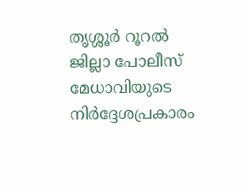തൃശ്ശൂർ റൂറൽ ജില്ലാ പോലീസ് മേധാവിയുടെ നിർദ്ദേശപ്രകാരം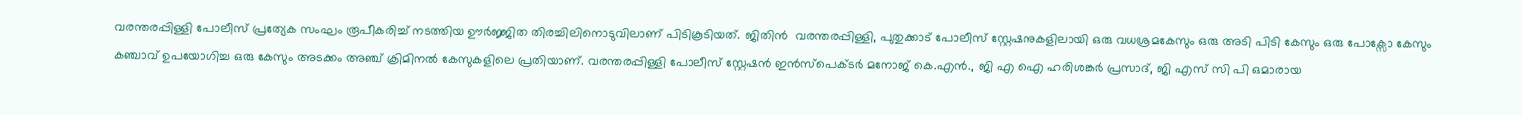വരന്തരപ്പിള്ളി പോലീസ് പ്രത്യേക സംഘം രൂപീകരിച്ച് നടത്തിയ ഊർജ്ജിത തിരച്ചിലിനൊടുവിലാണ് പിടികൂടിയത്. ജിതിൻ  വരന്തരപ്പിള്ളി, പുതുക്കാട് പോലീസ് സ്റ്റേഷനുകളിലായി ഒരു വധശ്രമകേസും ഒരു അടി പിടി കേസും ഒരു പോക്സോ കേസും കഞ്ചാവ് ഉപയോഗിച്ച ഒരു കേസും അടക്കം അഞ്ച് ക്രിമിനൽ കേസുകളിലെ പ്രതിയാണ്. വരന്തരപ്പിള്ളി പോലീസ് സ്റ്റേഷൻ ഇൻസ്പെക്ടർ മനോജ് കെ.എൻ., ജി എ ഐ ഹരിശങ്കർ പ്രസാദ്, ജി എസ് സി പി ഒമാരായ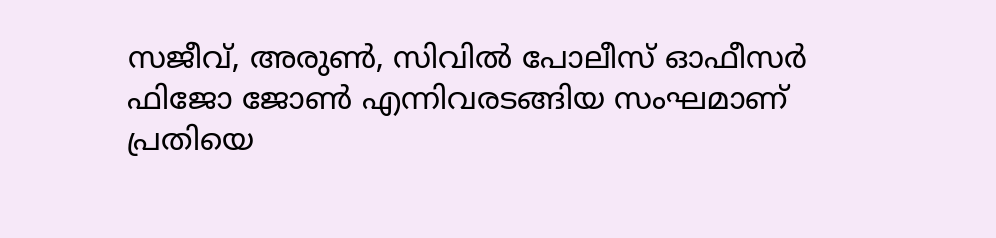സജീവ്, അരുൺ, സിവിൽ പോലീസ് ഓഫീസർ  ഫിജോ ജോൺ എന്നിവരടങ്ങിയ സംഘമാണ് പ്രതിയെ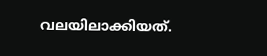വലയിലാക്കിയത്.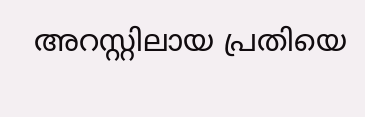അറസ്റ്റിലായ പ്രതിയെ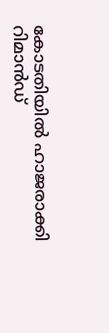കോടതിയിൽ ഹാജരാക്കി റിമാൻഡ്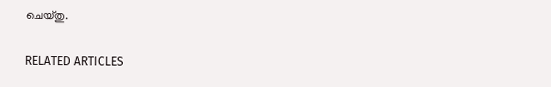ചെയ്തു.

RELATED ARTICLES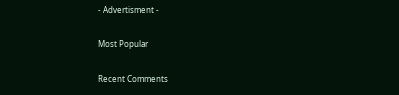- Advertisment -

Most Popular

Recent Comments